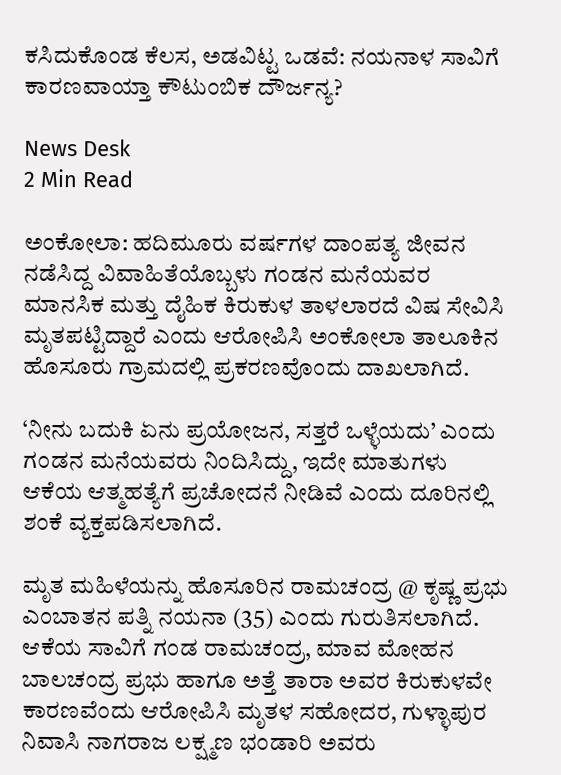ಕಸಿದುಕೊಂಡ ಕೆಲಸ, ಅಡವಿಟ್ಟ ಒಡವೆ: ನಯನಾಳ ಸಾವಿಗೆ ಕಾರಣವಾಯ್ತಾ ಕೌಟುಂಬಿಕ ದೌರ್ಜನ್ಯ?

News Desk
2 Min Read

ಅಂಕೋಲಾ: ಹದಿಮೂರು ವರ್ಷಗಳ ದಾಂಪತ್ಯ ಜೀವನ ನಡೆಸಿದ್ದ ವಿವಾಹಿತೆಯೊಬ್ಬಳು ಗಂಡನ ಮನೆಯವರ ಮಾನಸಿಕ ಮತ್ತು ದೈಹಿಕ ಕಿರುಕುಳ ತಾಳಲಾರದೆ ವಿಷ ಸೇವಿಸಿ ಮೃತಪಟ್ಟಿದ್ದಾರೆ ಎಂದು ಆರೋಪಿಸಿ ಅಂಕೋಲಾ ತಾಲೂಕಿನ ಹೊಸೂರು ಗ್ರಾಮದಲ್ಲಿ ಪ್ರಕರಣವೊಂದು ದಾಖಲಾಗಿದೆ.

‘ನೀನು ಬದುಕಿ ಏನು ಪ್ರಯೋಜನ, ಸತ್ತರೆ ಒಳ್ಳೆಯದು’ ಎಂದು ಗಂಡನ ಮನೆಯವರು ನಿಂದಿಸಿದ್ದು, ಇದೇ ಮಾತುಗಳು ಆಕೆಯ ಆತ್ಮಹತ್ಯೆಗೆ ಪ್ರಚೋದನೆ ನೀಡಿವೆ ಎಂದು ದೂರಿನಲ್ಲಿ ಶಂಕೆ ವ್ಯಕ್ತಪಡಿಸಲಾಗಿದೆ.

ಮೃತ ಮಹಿಳೆಯನ್ನು ಹೊಸೂರಿನ ರಾಮಚಂದ್ರ @ ಕೃಷ್ಣ ಪ್ರಭು ಎಂಬಾತನ ಪತ್ನಿ ನಯನಾ (35) ಎಂದು ಗುರುತಿಸಲಾಗಿದೆ. ಆಕೆಯ ಸಾವಿಗೆ ಗಂಡ ರಾಮಚಂದ್ರ, ಮಾವ ಮೋಹನ ಬಾಲಚಂದ್ರ ಪ್ರಭು ಹಾಗೂ ಅತ್ತೆ ತಾರಾ ಅವರ ಕಿರುಕುಳವೇ ಕಾರಣವೆಂದು ಆರೋಪಿಸಿ ಮೃತಳ ಸಹೋದರ, ಗುಳ್ಳಾಪುರ ನಿವಾಸಿ ನಾಗರಾಜ ಲಕ್ಷ್ಮಣ ಭಂಡಾರಿ ಅವರು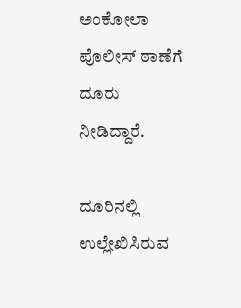ಅಂಕೋಲಾ ಪೊಲೀಸ್ ಠಾಣೆಗೆ ದೂರು ನೀಡಿದ್ದಾರೆ.

ದೂರಿನಲ್ಲಿ ಉಲ್ಲೇಖಿಸಿರುವ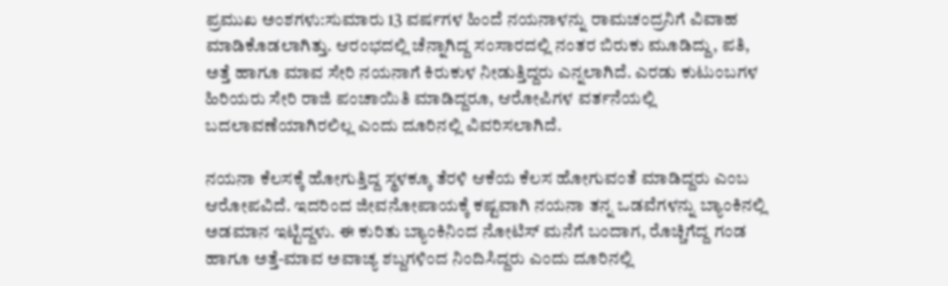ಪ್ರಮುಖ ಅಂಶಗಳು:ಸುಮಾರು 13 ವರ್ಷಗಳ ಹಿಂದೆ ನಯನಾಳನ್ನು ರಾಮಚಂದ್ರನಿಗೆ ವಿವಾಹ ಮಾಡಿಕೊಡಲಾಗಿತ್ತು. ಆರಂಭದಲ್ಲಿ ಚೆನ್ನಾಗಿದ್ದ ಸಂಸಾರದಲ್ಲಿ ನಂತರ ಬಿರುಕು ಮೂಡಿದ್ದು, ಪತಿ, ಅತ್ತೆ ಹಾಗೂ ಮಾವ ಸೇರಿ ನಯನಾಗೆ ಕಿರುಕುಳ ನೀಡುತ್ತಿದ್ದರು ಎನ್ನಲಾಗಿದೆ. ಎರಡು ಕುಟುಂಬಗಳ ಹಿರಿಯರು ಸೇರಿ ರಾಜಿ ಪಂಚಾಯಿತಿ ಮಾಡಿದ್ದರೂ, ಆರೋಪಿಗಳ ವರ್ತನೆಯಲ್ಲಿ ಬದಲಾವಣೆಯಾಗಿರಲಿಲ್ಲ ಎಂದು ದೂರಿನಲ್ಲಿ ವಿವರಿಸಲಾಗಿದೆ.

ನಯನಾ ಕೆಲಸಕ್ಕೆ ಹೋಗುತ್ತಿದ್ದ ಸ್ಥಳಕ್ಕೂ ತೆರಳಿ ಆಕೆಯ ಕೆಲಸ ಹೋಗುವಂತೆ ಮಾಡಿದ್ದರು ಎಂಬ ಆರೋಪವಿದೆ. ಇದರಿಂದ ಜೀವನೋಪಾಯಕ್ಕೆ ಕಷ್ಟವಾಗಿ ನಯನಾ ತನ್ನ ಒಡವೆಗಳನ್ನು ಬ್ಯಾಂಕಿನಲ್ಲಿ ಅಡಮಾನ ಇಟ್ಟಿದ್ದಳು. ಈ ಕುರಿತು ಬ್ಯಾಂಕಿನಿಂದ ನೋಟಿಸ್ ಮನೆಗೆ ಬಂದಾಗ, ರೊಚ್ಚಿಗೆದ್ದ ಗಂಡ ಹಾಗೂ ಅತ್ತೆ-ಮಾವ ಅವಾಚ್ಯ ಶಬ್ದಗಳಿಂದ ನಿಂದಿಸಿದ್ದರು ಎಂದು ದೂರಿನಲ್ಲಿ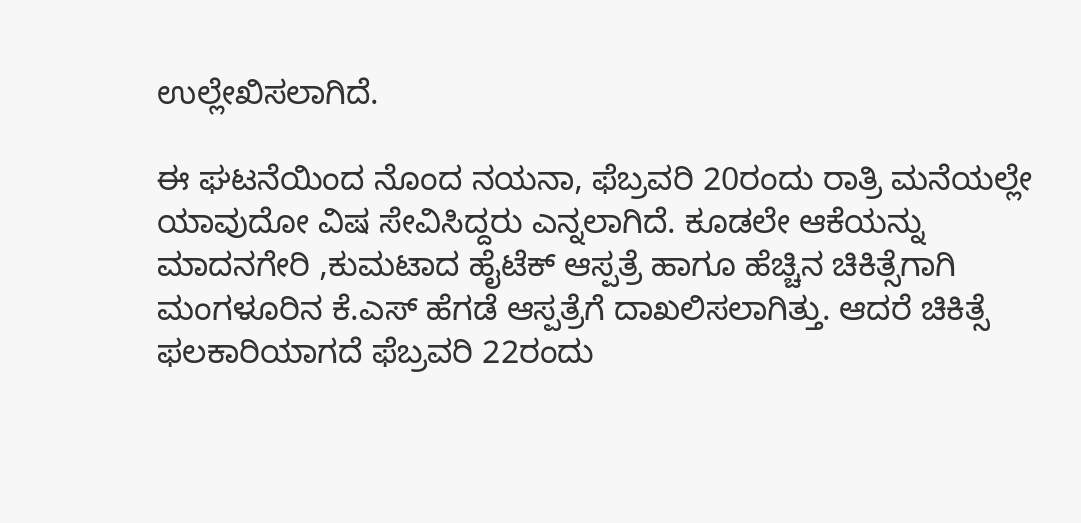ಉಲ್ಲೇಖಿಸಲಾಗಿದೆ.

ಈ ಘಟನೆಯಿಂದ ನೊಂದ ನಯನಾ, ಫೆಬ್ರವರಿ 20ರಂದು ರಾತ್ರಿ ಮನೆಯಲ್ಲೇ ಯಾವುದೋ ವಿಷ ಸೇವಿಸಿದ್ದರು ಎನ್ನಲಾಗಿದೆ. ಕೂಡಲೇ ಆಕೆಯನ್ನು ಮಾದನಗೇರಿ ,ಕುಮಟಾದ ಹೈಟೆಕ್ ಆಸ್ಪತ್ರೆ ಹಾಗೂ ಹೆಚ್ಚಿನ ಚಿಕಿತ್ಸೆಗಾಗಿ ಮಂಗಳೂರಿನ ಕೆ.ಎಸ್ ಹೆಗಡೆ ಆಸ್ಪತ್ರೆಗೆ ದಾಖಲಿಸಲಾಗಿತ್ತು. ಆದರೆ ಚಿಕಿತ್ಸೆ ಫಲಕಾರಿಯಾಗದೆ ಫೆಬ್ರವರಿ 22ರಂದು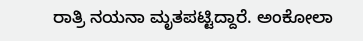ರಾತ್ರಿ ನಯನಾ ಮೃತಪಟ್ಟಿದ್ದಾರೆ. ಅಂಕೋಲಾ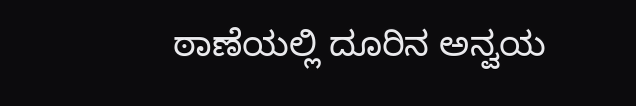ಠಾಣೆಯಲ್ಲಿ ದೂರಿನ ಅನ್ವಯ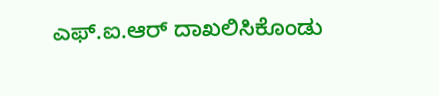ಎಫ್.ಐ.ಆರ್ ದಾಖಲಿಸಿಕೊಂಡು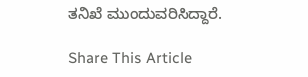ತನಿಖೆ ಮುಂದುವರಿಸಿದ್ದಾರೆ.

Share This Article